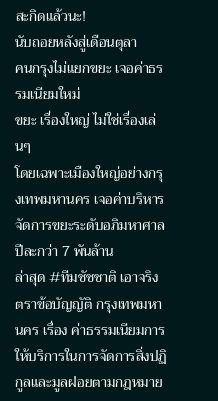สะกิดแล้วนะ!
นับถอยหลังสู่เดือนตุลา
คนกรุงไม่แยกขยะ เจอค่าธรรมเนียมใหม่
ขยะ เรื่องใหญ่ ไม่ใช่เรื่องเล่นๆ
โดยเฉพาะเมืองใหญ่อย่างกรุงเทพมหานคร เจอค่าบริหารจัดการขยะระดับอภิมหาศาลปีละกว่า 7 พันล้าน
ล่าสุด #ทีมชัชชาติ เอาจริง ตราข้อบัญญัติ กรุงเทพมหานคร เรื่อง ค่าธรรมเนียมการให้บริการในการจัดการสิ่งปฏิกูลและมูลฝอยตามกฎหมาย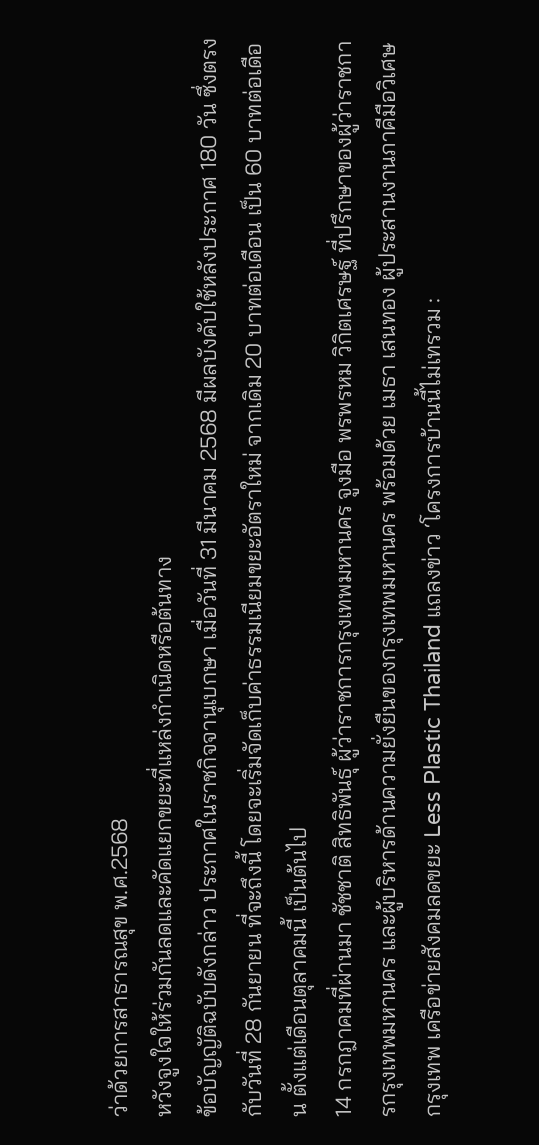ว่าด้วยการสาธารณสุข พ.ศ.2568
หวังจูงใจให้ร่วมกันลดและคัดแยกขยะที่แหล่งกำเนิดหรือต้นทาง
ข้อบัญญัติฉบับดังกล่าว ประกาศในราชกิจจานุเบกษา เมื่อวันที่ 31 มีนาคม 2568 มีผลบังคับใช้หลังประกาศ 180 วัน ซึ่งตรงกับวันที่ 28 กันยายน ที่จะถึงนี้ โดยจะเริ่มจัดเก็บค่าธรรมเนียมขยะอัตราใหม่ จากเดิม 20 บาทต่อเดือน เป็น 60 บาทต่อเดือน ตั้งแต่เดือนตุลาคมนี้ เป็นต้นไป
14 กรกฎาคมที่ผ่านมา ชัชชาติ สิทธิพันธุ์ ผู้ว่าราชการกรุงเทพมหานคร จูงมือ พรพรหม วิกิตเศรษฐ์ ที่ปรึกษาของผู้ว่าราชการกรุงเทพมหานคร และผู้บริหารด้านความยั่งยืนของกรุงเทพมหานคร พร้อมด้วย เมธา เสนทอง ผู้ประสานงานภาคีมือวิเศษกรุงเทพ เครือข่ายสังคมลดขยะ Less Plastic Thailand แถลงข่าว ‘โครงการบ้านนี้ไม่เทรวม :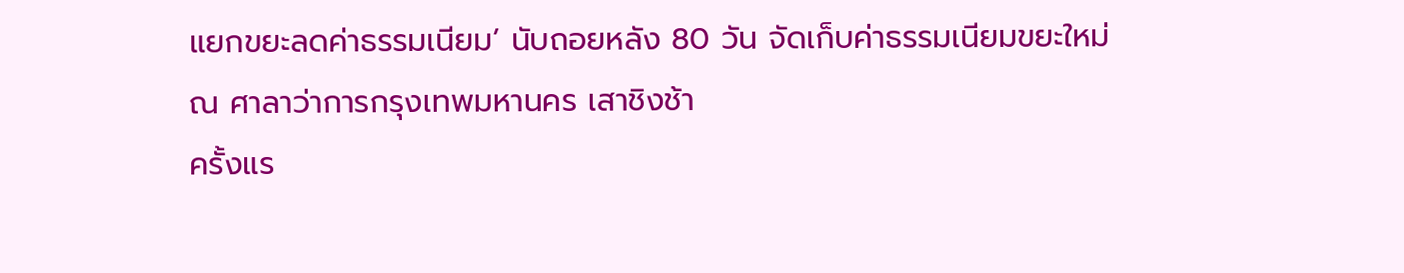แยกขยะลดค่าธรรมเนียม’ นับถอยหลัง 80 วัน จัดเก็บค่าธรรมเนียมขยะใหม่ ณ ศาลาว่าการกรุงเทพมหานคร เสาชิงช้า
ครั้งแร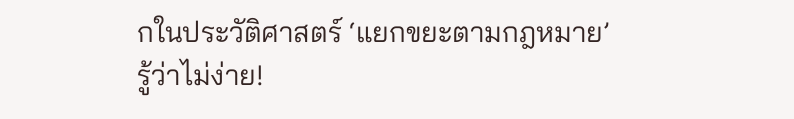กในประวัติศาสตร์ ‘แยกขยะตามกฎหมาย’
รู้ว่าไม่ง่าย!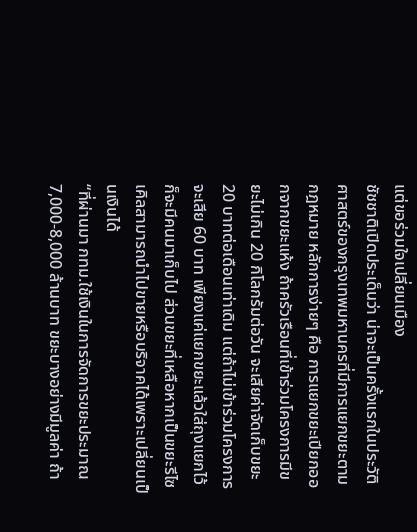แต่ขอร่วมใจเปลี่ยนเมือง
ชัชชาติเปิดประเด็นว่า น่าจะเป็นครั้งแรกในประวัติศาสตร์ของกรุงเทพมหานครที่มีการแยกขยะตามกฎหมาย หลักการง่ายๆ คือ การแยกขยะเปียกออกจากขยะแห้ง ถ้าครัวเรือนที่เข้าร่วมโครงการมีขยะไม่เกิน 20 กิโลกรัมต่อวัน จะเสียค่าจัดเก็บขยะ 20 บาทต่อเดือนเท่าเดิม แต่ถ้าไม่เข้าร่วมโครงการจะเสีย 60 บาท เพียงแค่แยกขยะแล้วใส่ถุงแยกไว้ก็จะมีคนมาเก็บไป ส่วนขยะที่เหลือหากเป็นขยะรีไซเคิลสามารถนำไปขายหรือบริจาคได้เพราะเปลี่ยนเป็นเงินได้
“ที่ผ่านมา กทม.ใช้เงินในการจัดการขยะประมาณ 7,000-8,000 ล้านบาท ขยะบางอย่างมีมูลค่า ถ้า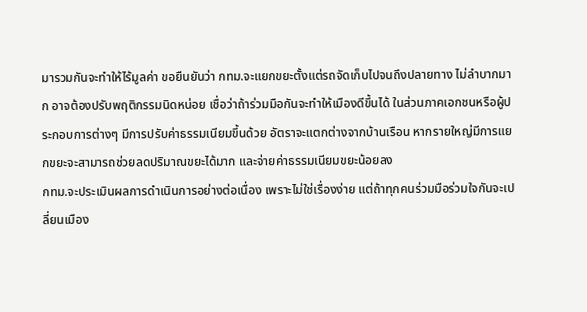มารวมกันจะทำให้ไร้มูลค่า ขอยืนยันว่า กทม.จะแยกขยะตั้งแต่รถจัดเก็บไปจนถึงปลายทาง ไม่ลำบากมาก อาจต้องปรับพฤติกรรมนิดหน่อย เชื่อว่าถ้าร่วมมือกันจะทำให้เมืองดีขึ้นได้ ในส่วนภาคเอกชนหรือผู้ประกอบการต่างๆ มีการปรับค่าธรรมเนียมขึ้นด้วย อัตราจะแตกต่างจากบ้านเรือน หากรายใหญ่มีการแยกขยะจะสามารถช่วยลดปริมาณขยะได้มาก และจ่ายค่าธรรมเนียมขยะน้อยลง
กทม.จะประเมินผลการดำเนินการอย่างต่อเนื่อง เพราะไม่ใช่เรื่องง่าย แต่ถ้าทุกคนร่วมมือร่วมใจกันจะเปลี่ยนเมือง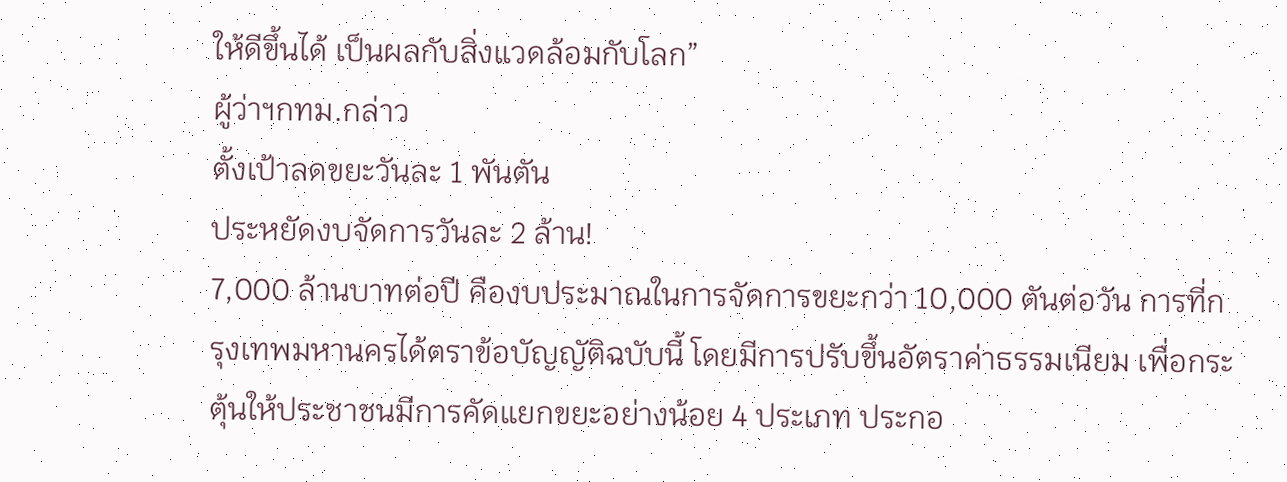ให้ดีขึ้นได้ เป็นผลกับสิ่งแวดล้อมกับโลก”
ผู้ว่าฯกทม.กล่าว
ตั้งเป้าลดขยะวันละ 1 พันตัน
ประหยัดงบจัดการวันละ 2 ล้าน!
7,000 ล้านบาทต่อปี คืองบประมาณในการจัดการขยะกว่า 10,000 ตันต่อวัน การที่กรุงเทพมหานครได้ตราข้อบัญญัติฉบับนี้ โดยมีการปรับขึ้นอัตราค่าธรรมเนียม เพื่อกระตุ้นให้ประชาชนมีการคัดแยกขยะอย่างน้อย 4 ประเภท ประกอ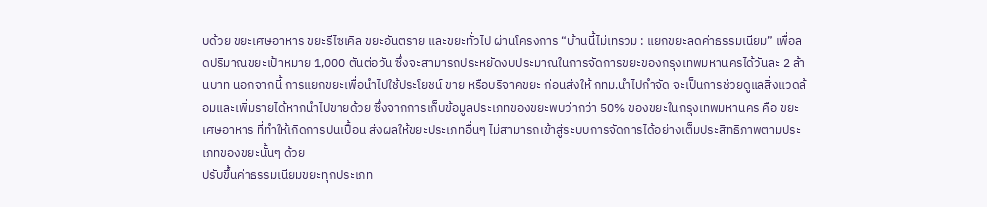บด้วย ขยะเศษอาหาร ขยะรีไซเคิล ขยะอันตราย และขยะทั่วไป ผ่านโครงการ “บ้านนี้ไม่เทรวม : แยกขยะลดค่าธรรมเนียม” เพื่อลดปริมาณขยะเป้าหมาย 1,000 ตันต่อวัน ซึ่งจะสามารถประหยัดงบประมาณในการจัดการขยะของกรุงเทพมหานครได้วันละ 2 ล้านบาท นอกจากนี้ การแยกขยะเพื่อนำไปใช้ประโยชน์ ขาย หรือบริจาคขยะ ก่อนส่งให้ กทม.นำไปกำจัด จะเป็นการช่วยดูแลสิ่งแวดล้อมและเพิ่มรายได้หากนำไปขายด้วย ซึ่งจากการเก็บข้อมูลประเภทของขยะพบว่ากว่า 50% ของขยะในกรุงเทพมหานคร คือ ขยะเศษอาหาร ที่ทำให้เกิดการปนเปื้อน ส่งผลให้ขยะประเภทอื่นๆ ไม่สามารถเข้าสู่ระบบการจัดการได้อย่างเต็มประสิทธิภาพตามประเภทของขยะนั้นๆ ด้วย
ปรับขึ้นค่าธรรมเนียมขยะทุกประเภท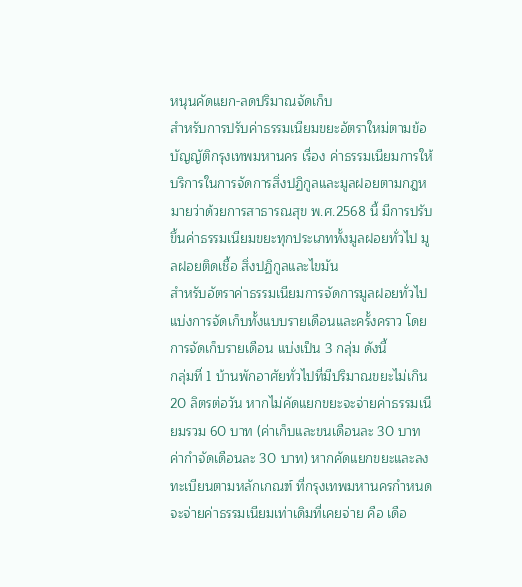หนุนคัดแยก-ลดปริมาณจัดเก็บ
สำหรับการปรับค่าธรรมเนียมขยะอัตราใหม่ตามข้อบัญญัติกรุงเทพมหานคร เรื่อง ค่าธรรมเนียมการให้บริการในการจัดการสิ่งปฏิกูลและมูลฝอยตามกฎหมายว่าด้วยการสาธารณสุข พ.ศ.2568 นี้ มีการปรับขึ้นค่าธรรมเนียมขยะทุกประเภททั้งมูลฝอยทั่วไป มูลฝอยติดเชื้อ สิ่งปฏิกูลและไขมัน
สำหรับอัตราค่าธรรมเนียมการจัดการมูลฝอยทั่วไป แบ่งการจัดเก็บทั้งแบบรายเดือนและครั้งคราว โดยการจัดเก็บรายเดือน แบ่งเป็น 3 กลุ่ม ดังนี้
กลุ่มที่ 1 บ้านพักอาศัยทั่วไปที่มีปริมาณขยะไม่เกิน 20 ลิตรต่อวัน หากไม่คัดแยกขยะจะจ่ายค่าธรรมเนียมรวม 60 บาท (ค่าเก็บและขนเดือนละ 30 บาท ค่ากำจัดเดือนละ 30 บาท) หากคัดแยกขยะและลงทะเบียนตามหลักเกณฑ์ ที่กรุงเทพมหานครกำหนด จะจ่ายค่าธรรมเนียมเท่าเดิมที่เคยจ่าย คือ เดือ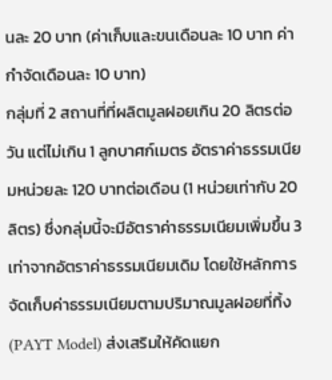นละ 20 บาท (ค่าเก็บและขนเดือนละ 10 บาท ค่ากำจัดเดือนละ 10 บาท)
กลุ่มที่ 2 สถานที่ที่ผลิตมูลฝอยเกิน 20 ลิตรต่อวัน แต่ไม่เกิน 1 ลูกบาศก์เมตร อัตราค่าธรรมเนียมหน่วยละ 120 บาทต่อเดือน (1 หน่วยเท่ากับ 20 ลิตร) ซึ่งกลุ่มนี้จะมีอัตราค่าธรรมเนียมเพิ่มขึ้น 3 เท่าจากอัตราค่าธรรมเนียมเดิม โดยใช้หลักการจัดเก็บค่าธรรมเนียมตามปริมาณมูลฝอยที่ทิ้ง (PAYT Model) ส่งเสริมให้คัดแยก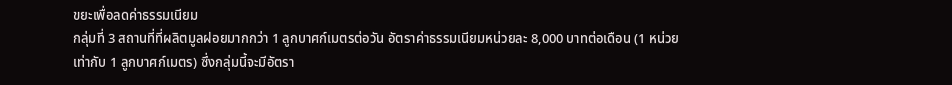ขยะเพื่อลดค่าธรรมเนียม
กลุ่มที่ 3 สถานที่ที่ผลิตมูลฝอยมากกว่า 1 ลูกบาศก์เมตรต่อวัน อัตราค่าธรรมเนียมหน่วยละ 8,000 บาทต่อเดือน (1 หน่วยเท่ากับ 1 ลูกบาศก์เมตร) ซึ่งกลุ่มนี้จะมีอัตรา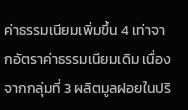ค่าธรรมเนียมเพิ่มขึ้น 4 เท่าจากอัตราค่าธรรมเนียมเดิม เนื่องจากกลุ่มที่ 3 ผลิตมูลฝอยในปริ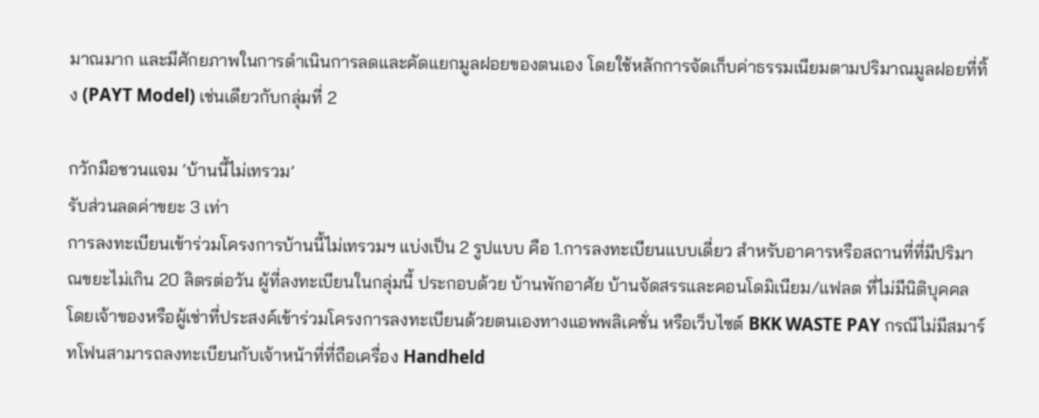มาณมาก และมีศักยภาพในการดำเนินการลดและคัดแยกมูลฝอยของตนเอง โดยใช้หลักการจัดเก็บค่าธรรมเนียมตามปริมาณมูลฝอยที่ทิ้ง (PAYT Model) เช่นเดียวกับกลุ่มที่ 2

กวักมือชวนแจม ‘บ้านนี้ไม่เทรวม’
รับส่วนลดค่าขยะ 3 เท่า
การลงทะเบียนเข้าร่วมโครงการบ้านนี้ไม่เทรวมฯ แบ่งเป็น 2 รูปแบบ คือ 1.การลงทะเบียนแบบเดี่ยว สำหรับอาคารหรือสถานที่ที่มีปริมาณขยะไม่เกิน 20 ลิตรต่อวัน ผู้ที่ลงทะเบียนในกลุ่มนี้ ประกอบด้วย บ้านพักอาศัย บ้านจัดสรรและคอนโดมิเนียม/แฟลต ที่ไม่มีนิติบุคคล โดยเจ้าของหรือผู้เช่าที่ประสงค์เข้าร่วมโครงการลงทะเบียนด้วยตนเองทางแอพพลิเคชั่น หรือเว็บไซต์ BKK WASTE PAY กรณีไม่มีสมาร์ทโฟนสามารถลงทะเบียนกับเจ้าหน้าที่ที่ถือเครื่อง Handheld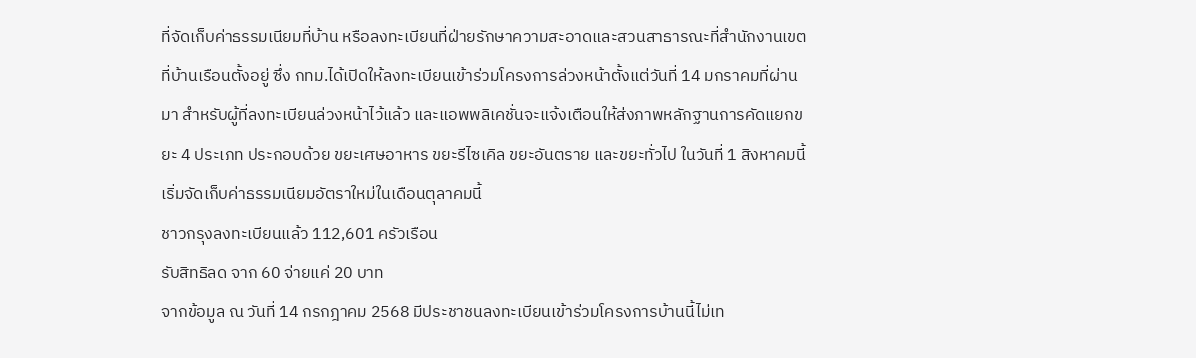ที่จัดเก็บค่าธรรมเนียมที่บ้าน หรือลงทะเบียนที่ฝ่ายรักษาความสะอาดและสวนสาธารณะที่สำนักงานเขตที่บ้านเรือนตั้งอยู่ ซึ่ง กทม.ได้เปิดให้ลงทะเบียนเข้าร่วมโครงการล่วงหน้าตั้งแต่วันที่ 14 มกราคมที่ผ่านมา สำหรับผู้ที่ลงทะเบียนล่วงหน้าไว้แล้ว และแอพพลิเคชั่นจะแจ้งเตือนให้ส่งภาพหลักฐานการคัดแยกขยะ 4 ประเภท ประกอบด้วย ขยะเศษอาหาร ขยะรีไซเคิล ขยะอันตราย และขยะทั่วไป ในวันที่ 1 สิงหาคมนี้ เริ่มจัดเก็บค่าธรรมเนียมอัตราใหม่ในเดือนตุลาคมนี้
ชาวกรุงลงทะเบียนแล้ว 112,601 ครัวเรือน
รับสิทธิลด จาก 60 จ่ายแค่ 20 บาท
จากข้อมูล ณ วันที่ 14 กรกฎาคม 2568 มีประชาชนลงทะเบียนเข้าร่วมโครงการบ้านนี้ไม่เท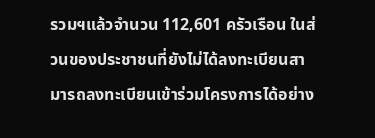รวมฯแล้วจำนวน 112,601 ครัวเรือน ในส่วนของประชาชนที่ยังไม่ได้ลงทะเบียนสามารถลงทะเบียนเข้าร่วมโครงการได้อย่าง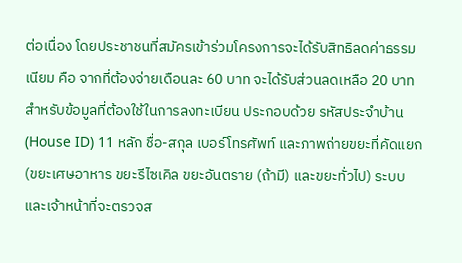ต่อเนื่อง โดยประชาชนที่สมัครเข้าร่วมโครงการจะได้รับสิทธิลดค่าธรรมเนียม คือ จากที่ต้องจ่ายเดือนละ 60 บาท จะได้รับส่วนลดเหลือ 20 บาท
สำหรับข้อมูลที่ต้องใช้ในการลงทะเบียน ประกอบด้วย รหัสประจำบ้าน (House ID) 11 หลัก ชื่อ-สกุล เบอร์โทรศัพท์ และภาพถ่ายขยะที่คัดแยก (ขยะเศษอาหาร ขยะรีไซเคิล ขยะอันตราย (ถ้ามี) และขยะทั่วไป) ระบบและเจ้าหน้าที่จะตรวจส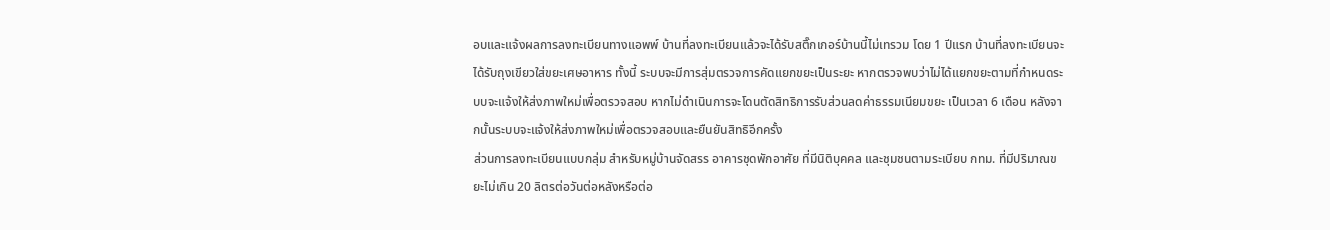อบและแจ้งผลการลงทะเบียนทางแอพพ์ บ้านที่ลงทะเบียนแล้วจะได้รับสติ๊กเกอร์บ้านนี้ไม่เทรวม โดย 1 ปีแรก บ้านที่ลงทะเบียนจะได้รับถุงเขียวใส่ขยะเศษอาหาร ทั้งนี้ ระบบจะมีการสุ่มตรวจการคัดแยกขยะเป็นระยะ หากตรวจพบว่าไม่ได้แยกขยะตามที่กำหนดระบบจะแจ้งให้ส่งภาพใหม่เพื่อตรวจสอบ หากไม่ดำเนินการจะโดนตัดสิทธิการรับส่วนลดค่าธรรมเนียมขยะ เป็นเวลา 6 เดือน หลังจากนั้นระบบจะแจ้งให้ส่งภาพใหม่เพื่อตรวจสอบและยืนยันสิทธิอีกครั้ง
ส่วนการลงทะเบียนแบบกลุ่ม สำหรับหมู่บ้านจัดสรร อาคารชุดพักอาศัย ที่มีนิติบุคคล และชุมชนตามระเบียบ กทม. ที่มีปริมาณขยะไม่เกิน 20 ลิตรต่อวันต่อหลังหรือต่อ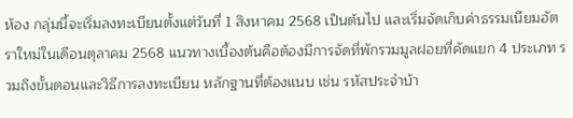ห้อง กลุ่มนี้จะเริ่มลงทะเบียนตั้งแต่วันที่ 1 สิงหาคม 2568 เป็นต้นไป และเริ่มจัดเก็บค่าธรรมเนียมอัตราใหม่ในเดือนตุลาคม 2568 แนวทางเบื้องต้นคือต้องมีการจัดที่พักรวมมูลฝอยที่คัดแยก 4 ประเภท รวมถึงขั้นตอนและวิธีการลงทะเบียน หลักฐานที่ต้องแนบ เช่น รหัสประจำบ้า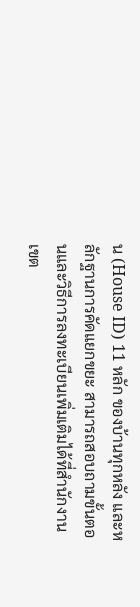น (House ID) 11 หลัก ของบ้านทุกหลัง และหลักฐานการคัดแยกขยะ สามารถสอบถามขั้นตอนและวิธีการลงทะเบียนเพิ่มเติมได้ที่สำนักงานเขต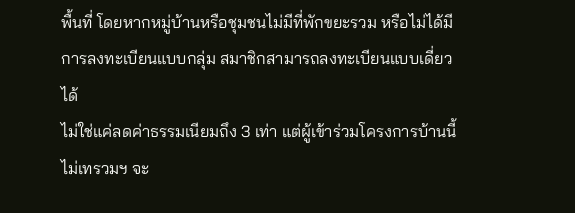พื้นที่ โดยหากหมู่บ้านหรือชุมชนไม่มีที่พักขยะรวม หรือไม่ได้มีการลงทะเบียนแบบกลุ่ม สมาชิกสามารถลงทะเบียนแบบเดี่ยวได้
ไม่ใช่แค่ลดค่าธรรมเนียมถึง 3 เท่า แต่ผู้เข้าร่วมโครงการบ้านนี้ไม่เทรวมฯ จะ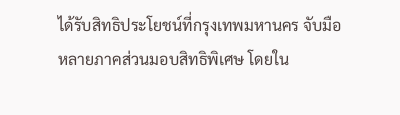ได้รับสิทธิประโยชน์ที่กรุงเทพมหานคร จับมือหลายภาคส่วนมอบสิทธิพิเศษ โดยใน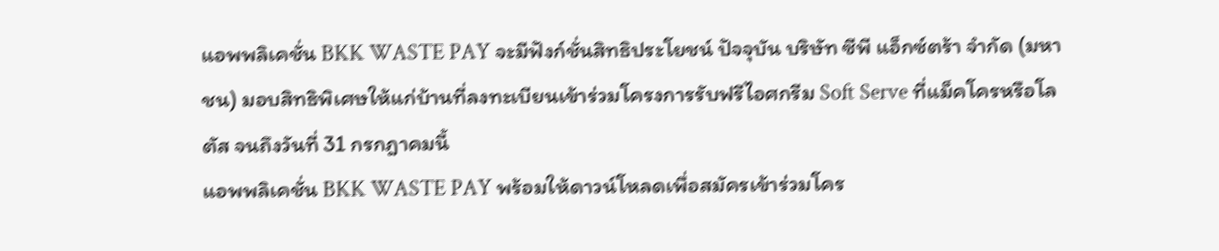แอพพลิเคชั่น BKK WASTE PAY จะมีฟังก์ชั่นสิทธิประโยชน์ ปัจจุบัน บริษัท ซีพี แอ็กซ์ตร้า จำกัด (มหาชน) มอบสิทธิพิเศษให้แก่บ้านที่ลงทะเบียนเข้าร่วมโครงการรับฟรีไอศกรีม Soft Serve ที่แม็คโครหรือโลตัส จนถึงวันที่ 31 กรกฎาคมนี้
แอพพลิเคชั่น BKK WASTE PAY พร้อมให้ดาวน์โหลดเพื่อสมัครเข้าร่วมโคร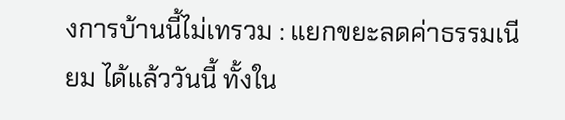งการบ้านนี้ไม่เทรวม : แยกขยะลดค่าธรรมเนียม ได้แล้ววันนี้ ทั้งใน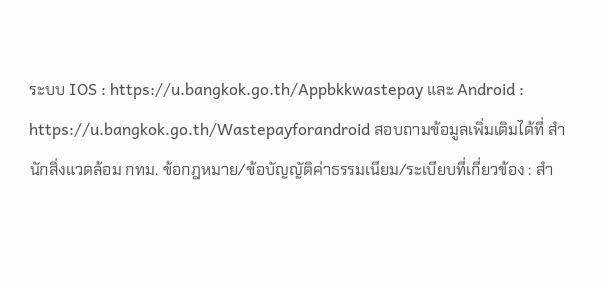ระบบ IOS : https://u.bangkok.go.th/Appbkkwastepay และ Android : https://u.bangkok.go.th/Wastepayforandroid สอบถามข้อมูลเพิ่มเติมได้ที่ สำนักสิ่งแวดล้อม กทม. ข้อกฎหมาย/ข้อบัญญัติค่าธรรมเนียม/ระเบียบที่เกี่ยวข้อง : สำ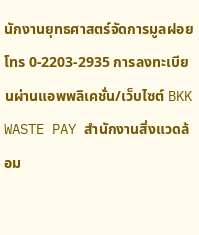นักงานยุทธศาสตร์จัดการมูลฝอย โทร 0-2203-2935 การลงทะเบียนผ่านแอพพลิเคชั่น/เว็บไซต์ BKK WASTE PAY สำนักงานสิ่งแวดล้อม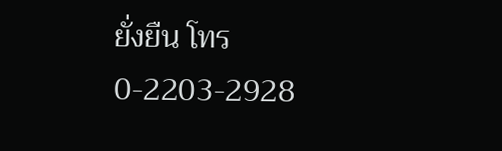ยั่งยืน โทร 0-2203-2928